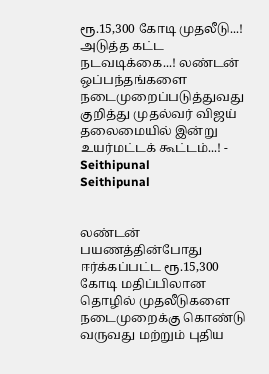ரூ.15,300 கோடி முதலீடு...! அடுத்த கட்ட நடவடிக்கை...! லண்டன் ஒப்பந்தங்களை நடைமுறைப்படுத்துவது குறித்து முதல்வர் விஜய் தலைமையில் இன்று உயர்மட்டக் கூட்டம்...! - Seithipunal
Seithipunal


லண்டன் பயணத்தின்போது ஈர்க்கப்பட்ட ரூ.15,300 கோடி மதிப்பிலான தொழில் முதலீடுகளை நடைமுறைக்கு கொண்டு வருவது மற்றும் புதிய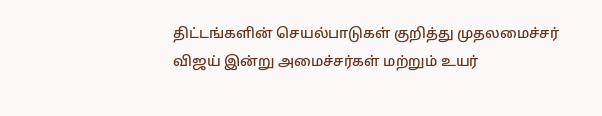திட்டங்களின் செயல்பாடுகள் குறித்து முதலமைச்சர் விஜய் இன்று அமைச்சர்கள் மற்றும் உயர்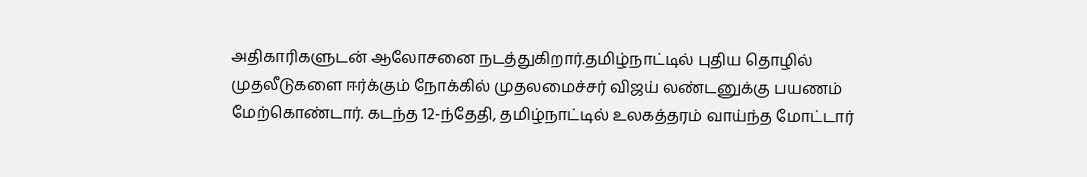அதிகாரிகளுடன் ஆலோசனை நடத்துகிறார்.தமிழ்நாட்டில் புதிய தொழில் முதலீடுகளை ஈர்க்கும் நோக்கில் முதலமைச்சர் விஜய் லண்டனுக்கு பயணம் மேற்கொண்டார். கடந்த 12-ந்தேதி, தமிழ்நாட்டில் உலகத்தரம் வாய்ந்த மோட்டார்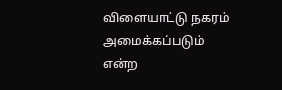விளையாட்டு நகரம் அமைக்கப்படும் என்ற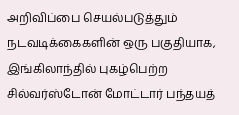அறிவிப்பை செயல்படுத்தும் நடவடிக்கைகளின் ஒரு பகுதியாக, இங்கிலாந்தில் புகழ்பெற்ற சில்வர்ஸ்டோன் மோட்டார் பந்தயத்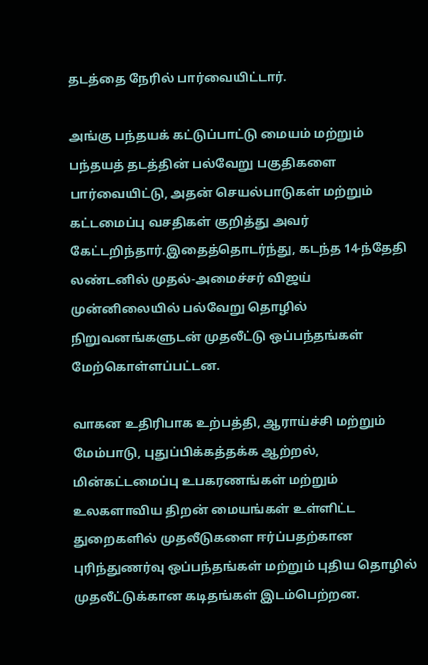தடத்தை நேரில் பார்வையிட்டார்.

அங்கு பந்தயக் கட்டுப்பாட்டு மையம் மற்றும் பந்தயத் தடத்தின் பல்வேறு பகுதிகளை பார்வையிட்டு, அதன் செயல்பாடுகள் மற்றும் கட்டமைப்பு வசதிகள் குறித்து அவர் கேட்டறிந்தார்.இதைத்தொடர்ந்து, கடந்த 14-ந்தேதி லண்டனில் முதல்-அமைச்சர் விஜய் முன்னிலையில் பல்வேறு தொழில் நிறுவனங்களுடன் முதலீட்டு ஒப்பந்தங்கள் மேற்கொள்ளப்பட்டன.

வாகன உதிரிபாக உற்பத்தி, ஆராய்ச்சி மற்றும் மேம்பாடு, புதுப்பிக்கத்தக்க ஆற்றல், மின்கட்டமைப்பு உபகரணங்கள் மற்றும் உலகளாவிய திறன் மையங்கள் உள்ளிட்ட துறைகளில் முதலீடுகளை ஈர்ப்பதற்கான புரிந்துணர்வு ஒப்பந்தங்கள் மற்றும் புதிய தொழில் முதலீட்டுக்கான கடிதங்கள் இடம்பெற்றன.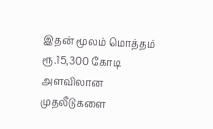இதன் மூலம் மொத்தம் ரூ.15,300 கோடி அளவிலான முதலீடுகளை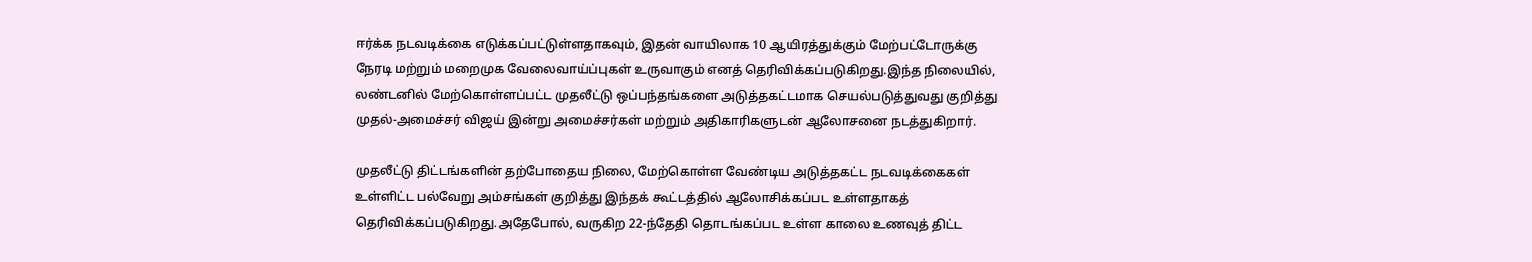ஈர்க்க நடவடிக்கை எடுக்கப்பட்டுள்ளதாகவும், இதன் வாயிலாக 10 ஆயிரத்துக்கும் மேற்பட்டோருக்கு நேரடி மற்றும் மறைமுக வேலைவாய்ப்புகள் உருவாகும் எனத் தெரிவிக்கப்படுகிறது.இந்த நிலையில், லண்டனில் மேற்கொள்ளப்பட்ட முதலீட்டு ஒப்பந்தங்களை அடுத்தகட்டமாக செயல்படுத்துவது குறித்து முதல்-அமைச்சர் விஜய் இன்று அமைச்சர்கள் மற்றும் அதிகாரிகளுடன் ஆலோசனை நடத்துகிறார்.

முதலீட்டு திட்டங்களின் தற்போதைய நிலை, மேற்கொள்ள வேண்டிய அடுத்தகட்ட நடவடிக்கைகள் உள்ளிட்ட பல்வேறு அம்சங்கள் குறித்து இந்தக் கூட்டத்தில் ஆலோசிக்கப்பட உள்ளதாகத் தெரிவிக்கப்படுகிறது.அதேபோல், வருகிற 22-ந்தேதி தொடங்கப்பட உள்ள காலை உணவுத் திட்ட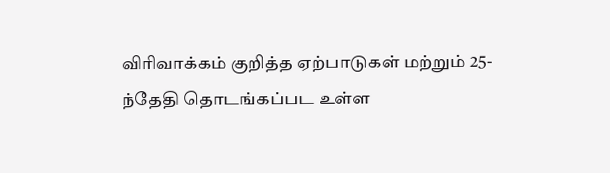விரிவாக்கம் குறித்த ஏற்பாடுகள் மற்றும் 25-ந்தேதி தொடங்கப்பட உள்ள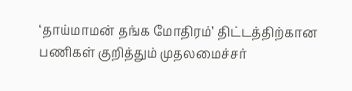‘தாய்மாமன் தங்க மோதிரம்’ திட்டத்திற்கான பணிகள் குறித்தும் முதலமைச்சர்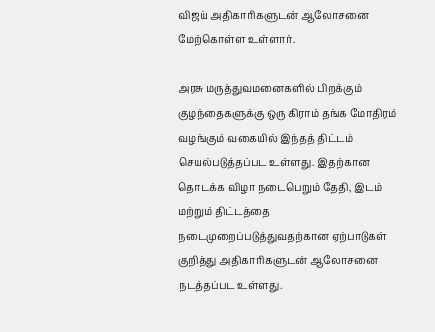விஜய் அதிகாரிகளுடன் ஆலோசனை மேற்கொள்ள உள்ளார்.

அரசு மருத்துவமனைகளில் பிறக்கும் குழந்தைகளுக்கு ஒரு கிராம் தங்க மோதிரம் வழங்கும் வகையில் இந்தத் திட்டம் செயல்படுத்தப்பட உள்ளது. இதற்கான தொடக்க விழா நடைபெறும் தேதி, இடம் மற்றும் திட்டத்தை நடைமுறைப்படுத்துவதற்கான ஏற்பாடுகள் குறித்து அதிகாரிகளுடன் ஆலோசனை நடத்தப்பட உள்ளது.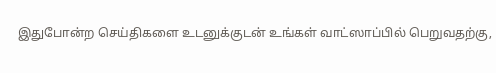இதுபோன்ற செய்திகளை உடனுக்குடன் உங்கள் வாட்ஸாப்பில் பெறுவதற்கு,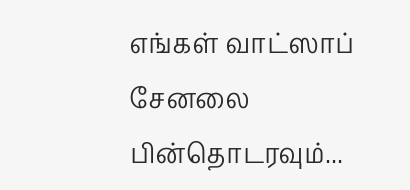எங்கள் வாட்ஸாப் சேனலை பின்தொடரவும்...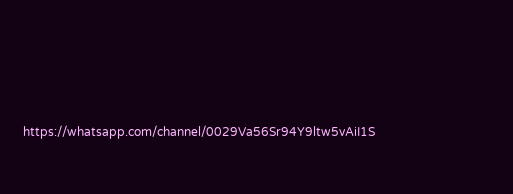https://whatsapp.com/channel/0029Va56Sr94Y9ltw5vAiI1S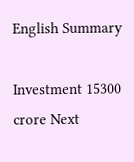English Summary

Investment 15300 crore Next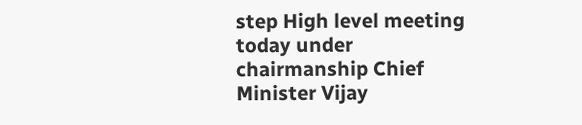step High level meeting today under chairmanship Chief Minister Vijay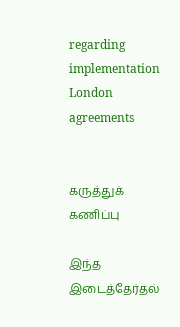regarding implementation London agreements


கருத்துக் கணிப்பு

இந்த இடைத்தேர்தல்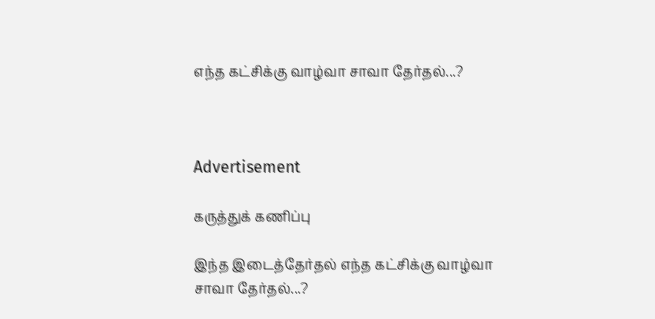எந்த கட்சிக்கு வாழ்வா சாவா தேர்தல்...?



Advertisement

கருத்துக் கணிப்பு

இந்த இடைத்தேர்தல் எந்த கட்சிக்கு வாழ்வா சாவா தேர்தல்...?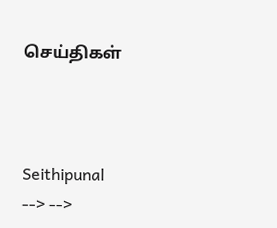செய்திகள்



Seithipunal
--> -->